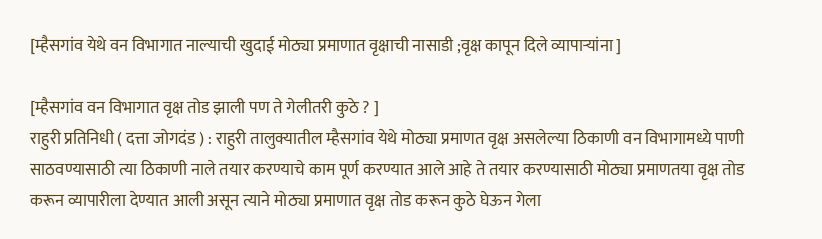[म्हैसगांव येथे वन विभागात नाल्याची खुदाई मोठ्या प्रमाणात वृक्षाची नासाडी ;वृक्ष कापून दिले व्यापाऱ्यांना ]

[म्हैसगांव वन विभागात वृक्ष तोड झाली पण ते गेलीतरी कुठे ? ]
राहुरी प्रतिनिधी ( दत्ता जोगदंड ) : राहुरी तालुक्यातील म्हैसगांव येथे मोठ्या प्रमाणत वृक्ष असलेल्या ठिकाणी वन विभागामध्ये पाणी साठवण्यासाठी त्या ठिकाणी नाले तयार करण्याचे काम पूर्ण करण्यात आले आहे ते तयार करण्यासाठी मोठ्या प्रमाणतया वृक्ष तोड करून व्यापारीला देण्यात आली असून त्याने मोठ्या प्रमाणात वृक्ष तोड करून कुठे घेऊन गेला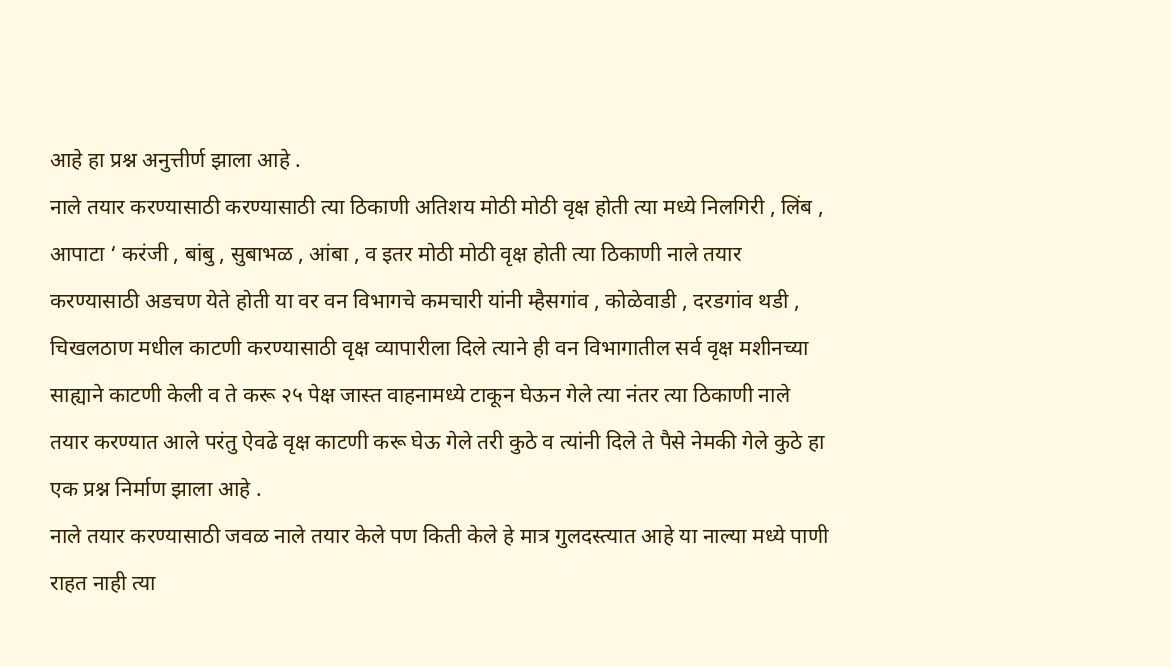आहे हा प्रश्न अनुत्तीर्ण झाला आहे .
नाले तयार करण्यासाठी करण्यासाठी त्या ठिकाणी अतिशय मोठी मोठी वृक्ष होती त्या मध्ये निलगिरी , लिंब , आपाटा ‘ करंजी , बांबु , सुबाभळ , आंबा , व इतर मोठी मोठी वृक्ष होती त्या ठिकाणी नाले तयार करण्यासाठी अडचण येते होती या वर वन विभागचे कमचारी यांनी म्हैसगांव , कोळेवाडी , दरडगांव थडी , चिखलठाण मधील काटणी करण्यासाठी वृक्ष व्यापारीला दिले त्याने ही वन विभागातील सर्व वृक्ष मशीनच्या साह्याने काटणी केली व ते करू २५ पेक्ष जास्त वाहनामध्ये टाकून घेऊन गेले त्या नंतर त्या ठिकाणी नाले तयार करण्यात आले परंतु ऐवढे वृक्ष काटणी करू घेऊ गेले तरी कुठे व त्यांनी दिले ते पैसे नेमकी गेले कुठे हा एक प्रश्न निर्माण झाला आहे .
नाले तयार करण्यासाठी जवळ नाले तयार केले पण किती केले हे मात्र गुलदस्त्यात आहे या नाल्या मध्ये पाणी राहत नाही त्या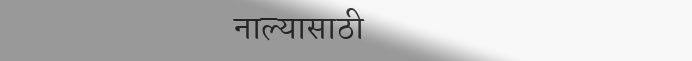नाल्यासाठी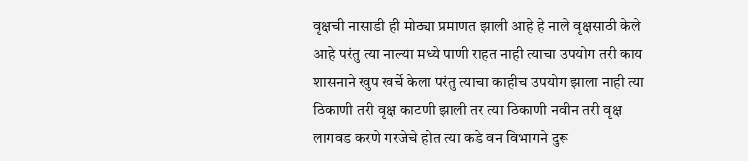वृक्षची नासाडी ही मोठ्या प्रमाणत झाली आहे हे नाले वृक्षसाठी केले आहे परंतु त्या नाल्या मध्ये पाणी राहत नाही त्याचा उपयोग तरी काय शासनाने खुप खर्चे केला परंतु त्याचा काहीच उपयोग झाला नाही त्या ठिकाणी तरी वृक्ष काटणी झाली तर त्या ठिकाणी नवीन तरी वृक्ष लागवड करणे गरजेचे होत त्या कडे वन विभागने दुरू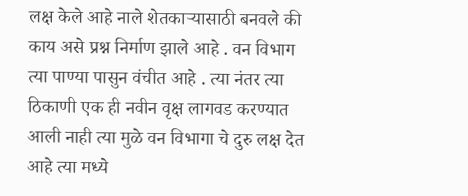लक्ष केले आहे नाले शेतकाऱ्यासाठी बनवले की काय असे प्रश्न निर्माण झाले आहे . वन विभाग त्या पाण्या पासुन वंचीत आहे . त्या नंतर त्या ठिकाणी एक ही नवीन वृक्ष लागवड करण्यात आली नाही त्या मुळे वन विभागा चे दुरु लक्ष देत आहे त्या मध्ये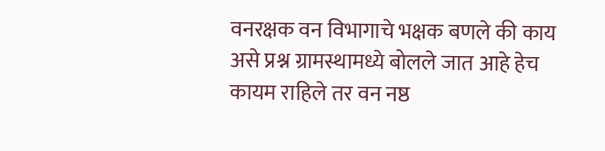वनरक्षक वन विभागाचे भक्षक बणले की काय असे प्रश्न ग्रामस्थामध्ये बोलले जात आहे हेच कायम राहिले तर वन नष्ठ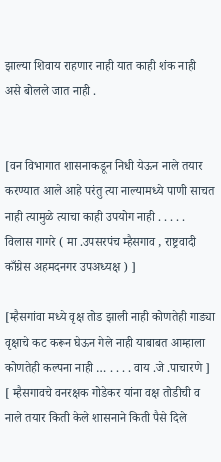झाल्या शिवाय राहणार नाही यात काही शंक नाही असे बोलले जात नाही .


[वन विभागात शासनाकडून निधी येऊन नाले तयार करण्यात आले आहे परंतु त्या नाल्यामध्ये पाणी साचत नाही त्यामुळे त्याचा काही उपयोग नाही . . . . . विलास गागरे ( मा .उपसरपंच म्हैसगाव , राष्ट्रवादी काँग्रेस अहमदनगर उपअध्यक्ष ) ]

[म्हैसगांवा मध्ये वृक्ष तोड झाली नाही कोणतेही गाड्या वृक्षाचे कट करून घेऊन गेले नाही याबाबत आम्हाला कोणतेही कल्पना नाही … . . . . वाय .जे .पाचारणे ]
[ म्हैसगावचे वनरक्षक गोडेकर यांना वक्ष तोडीची व नाले तयार किती केले शासनाने किती पैसे दिले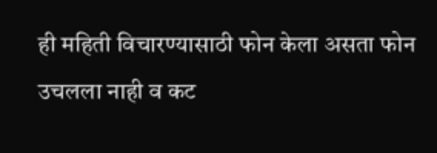ही महिती विचारण्यासाठी फोन केला असता फोन उचलला नाही व कट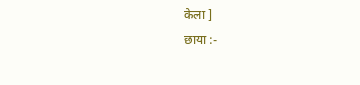केला ]
छाया :-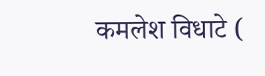कमलेश विधाटे (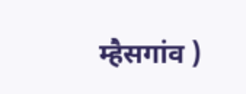म्हैसगांव )